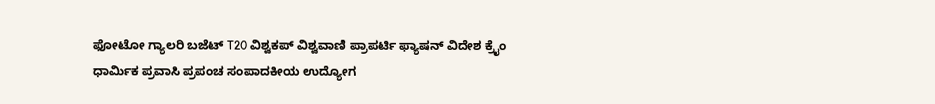ಫೋಟೋ ಗ್ಯಾಲರಿ ಬಜೆಟ್ T20 ವಿಶ್ವಕಪ್ ವಿಶ್ವವಾಣಿ ಪ್ರಾಪರ್ಟಿ ಫ್ಯಾಷನ್ ವಿದೇಶ ಕ್ರೈಂ ಧಾರ್ಮಿಕ ಪ್ರವಾಸಿ ಪ್ರಪಂಚ ಸಂಪಾದಕೀಯ ಉದ್ಯೋಗ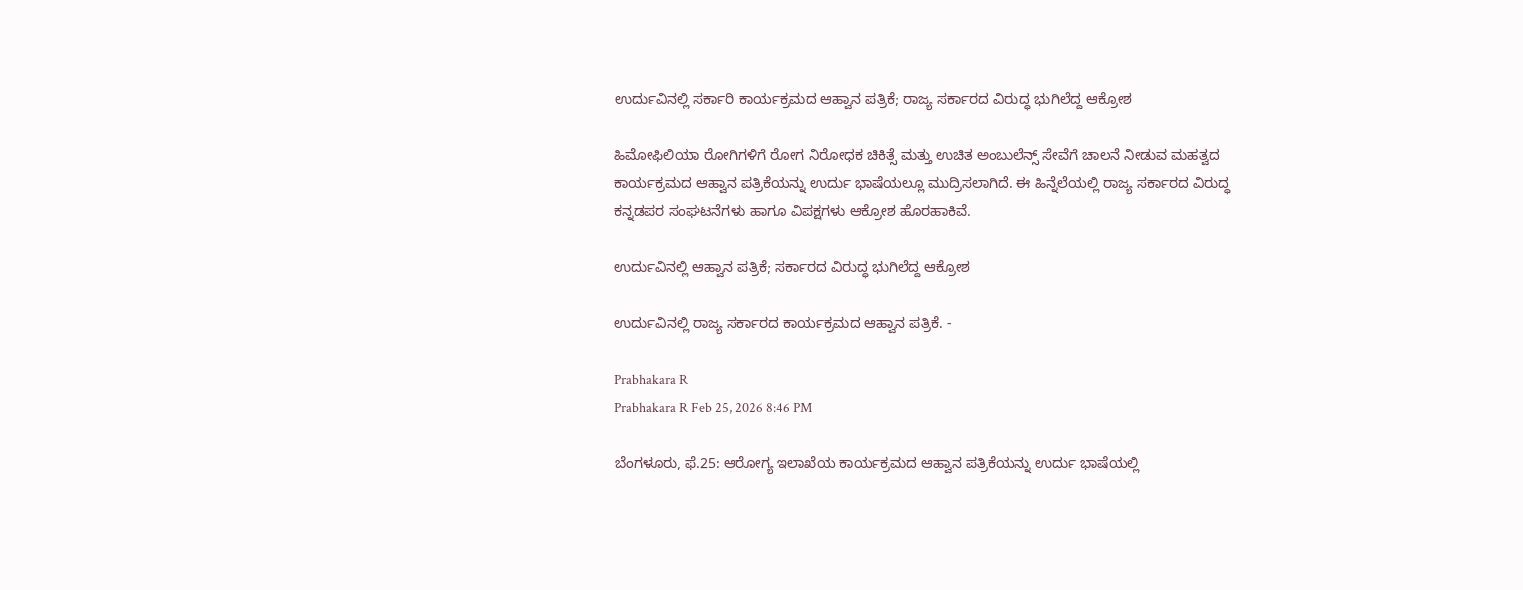ಉರ್ದುವಿನಲ್ಲಿ ಸರ್ಕಾರಿ ಕಾರ್ಯಕ್ರಮದ ಆಹ್ವಾನ ಪತ್ರಿಕೆ; ರಾಜ್ಯ ಸರ್ಕಾರದ ವಿರುದ್ಧ ಭುಗಿಲೆದ್ದ ಆಕ್ರೋಶ

ಹಿಮೋಫಿಲಿಯಾ ರೋಗಿಗಳಿಗೆ ರೋಗ ನಿರೋಧಕ ಚಿಕಿತ್ಸೆ ಮತ್ತು ಉಚಿತ ಅಂಬುಲೆನ್ಸ್ ಸೇವೆಗೆ ಚಾಲನೆ ನೀಡುವ ಮಹತ್ವದ ಕಾರ್ಯಕ್ರಮದ ಆಹ್ವಾನ ಪತ್ರಿಕೆಯನ್ನು ಉರ್ದು ಭಾಷೆಯಲ್ಲೂ ಮುದ್ರಿಸಲಾಗಿದೆ. ಈ ಹಿನ್ನೆಲೆಯಲ್ಲಿ ರಾಜ್ಯ ಸರ್ಕಾರದ ವಿರುದ್ಧ ಕನ್ನಡಪರ ಸಂಘಟನೆಗಳು ಹಾಗೂ ವಿಪಕ್ಷಗಳು ಆಕ್ರೋಶ ಹೊರಹಾಕಿವೆ.

ಉರ್ದುವಿನಲ್ಲಿ ಆಹ್ವಾನ ಪತ್ರಿಕೆ; ಸರ್ಕಾರದ ವಿರುದ್ಧ ಭುಗಿಲೆದ್ದ ಆಕ್ರೋಶ

ಉರ್ದುವಿನಲ್ಲಿ ರಾಜ್ಯ ಸರ್ಕಾರದ ಕಾರ್ಯಕ್ರಮದ ಆಹ್ವಾನ ಪತ್ರಿಕೆ. -

Prabhakara R
Prabhakara R Feb 25, 2026 8:46 PM

ಬೆಂಗಳೂರು, ಫೆ.25: ಆರೋಗ್ಯ ಇಲಾಖೆಯ ಕಾರ್ಯಕ್ರಮದ ಆಹ್ವಾನ ಪತ್ರಿಕೆಯನ್ನು ಉರ್ದು ಭಾಷೆಯಲ್ಲಿ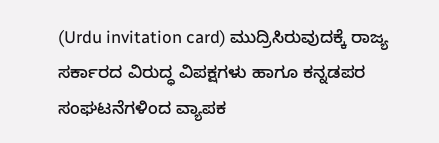(Urdu invitation card) ಮುದ್ರಿಸಿರುವುದಕ್ಕೆ ರಾಜ್ಯ ಸರ್ಕಾರದ ವಿರುದ್ಧ ವಿಪಕ್ಷಗಳು ಹಾಗೂ ಕನ್ನಡಪರ ಸಂಘಟನೆಗಳಿಂದ ವ್ಯಾಪಕ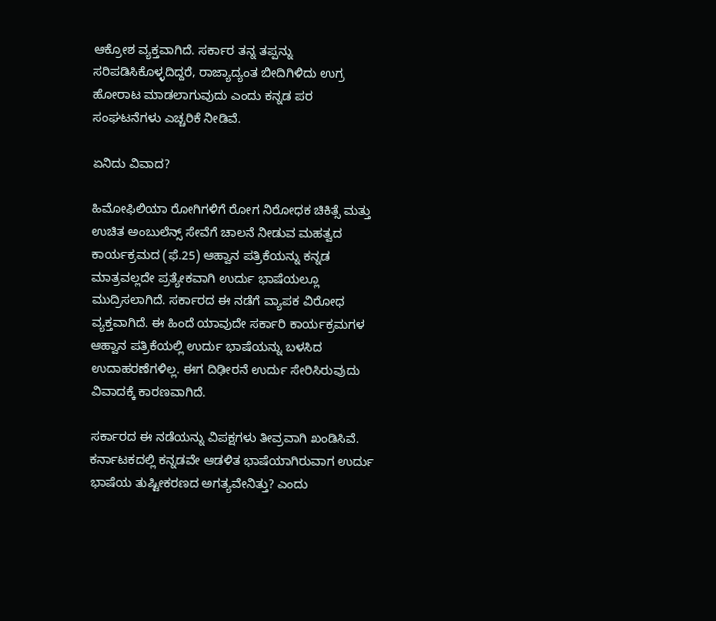ಆಕ್ರೋಶ ವ್ಯಕ್ತವಾಗಿದೆ. ಸರ್ಕಾರ ತನ್ನ ತಪ್ಪನ್ನು ಸರಿಪಡಿಸಿಕೊಳ್ಳದಿದ್ದರೆ, ರಾಜ್ಯಾದ್ಯಂತ ಬೀದಿಗಿಳಿದು ಉಗ್ರ ಹೋರಾಟ ಮಾಡಲಾಗುವುದು ಎಂದು ಕನ್ನಡ ಪರ ಸಂಘಟನೆಗಳು ಎಚ್ಚರಿಕೆ ನೀಡಿವೆ.

ಏನಿದು ವಿವಾದ?

ಹಿಮೋಫಿಲಿಯಾ ರೋಗಿಗಳಿಗೆ ರೋಗ ನಿರೋಧಕ ಚಿಕಿತ್ಸೆ ಮತ್ತು ಉಚಿತ ಅಂಬುಲೆನ್ಸ್ ಸೇವೆಗೆ ಚಾಲನೆ ನೀಡುವ ಮಹತ್ವದ ಕಾರ್ಯಕ್ರಮದ (ಫೆ.25) ಆಹ್ವಾನ ಪತ್ರಿಕೆಯನ್ನು ಕನ್ನಡ ಮಾತ್ರವಲ್ಲದೇ ಪ್ರತ್ಯೇಕವಾಗಿ ಉರ್ದು ಭಾಷೆಯಲ್ಲೂ ಮುದ್ರಿಸಲಾಗಿದೆ. ಸರ್ಕಾರದ ಈ ನಡೆಗೆ ವ್ಯಾಪಕ ವಿರೋಧ ವ್ಯಕ್ತವಾಗಿದೆ. ಈ ಹಿಂದೆ ಯಾವುದೇ ಸರ್ಕಾರಿ ಕಾರ್ಯಕ್ರಮಗಳ ಆಹ್ವಾನ ಪತ್ರಿಕೆಯಲ್ಲಿ ಉರ್ದು ಭಾಷೆಯನ್ನು ಬಳಸಿದ ಉದಾಹರಣೆಗಳಿಲ್ಲ. ಈಗ ದಿಢೀರನೆ ಉರ್ದು ಸೇರಿಸಿರುವುದು ವಿವಾದಕ್ಕೆ ಕಾರಣವಾಗಿದೆ.

ಸರ್ಕಾರದ ಈ ನಡೆಯನ್ನು ವಿಪಕ್ಷಗಳು ತೀವ್ರವಾಗಿ ಖಂಡಿಸಿವೆ. ಕರ್ನಾಟಕದಲ್ಲಿ ಕನ್ನಡವೇ ಆಡಳಿತ ಭಾಷೆಯಾಗಿರುವಾಗ ಉರ್ದು ಭಾಷೆಯ ತುಷ್ಟೀಕರಣದ ಅಗತ್ಯವೇನಿತ್ತು? ಎಂದು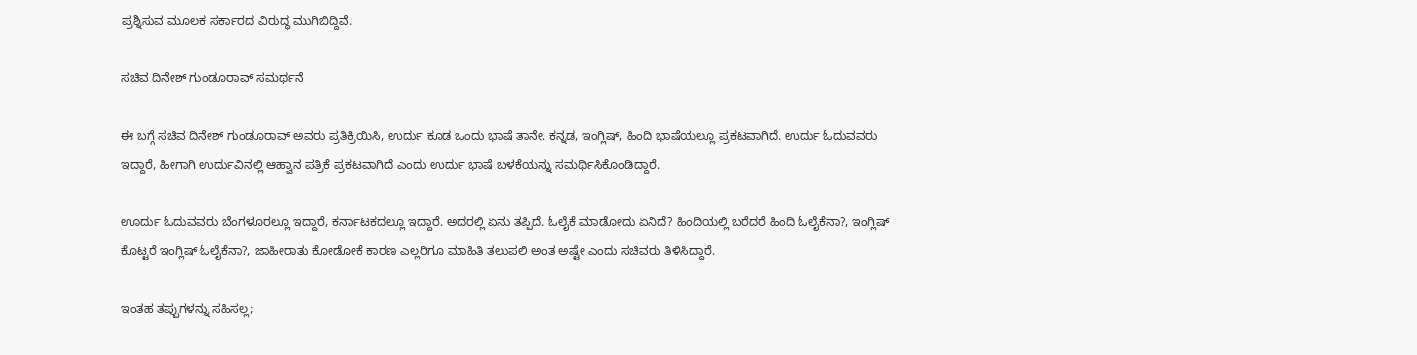ಪ್ರಶ್ನಿಸುವ ಮೂಲಕ ಸರ್ಕಾರದ ವಿರುದ್ಧ ಮುಗಿಬಿದ್ದಿವೆ.

ಸಚಿವ ದಿನೇಶ್‌ ಗುಂಡೂರಾವ್‌ ಸಮರ್ಥನೆ

ಈ ಬಗ್ಗೆ ಸಚಿವ ದಿನೇಶ್‌ ಗುಂಡೂರಾವ್‌ ಅವರು ಪ್ರತಿಕ್ರಿಯಿಸಿ, ಉರ್ದು ಕೂಡ ಒಂದು ಭಾಷೆ ತಾನೇ. ಕನ್ನಡ, ಇಂಗ್ಲಿಷ್, ಹಿಂದಿ ಭಾಷೆಯಲ್ಲೂ ಪ್ರಕಟವಾಗಿದೆ. ಉರ್ದು ಓದುವವರು ಇದ್ದಾರೆ, ಹೀಗಾಗಿ ಉರ್ದುವಿನಲ್ಲಿ ಆಹ್ವಾನ ಪತ್ರಿಕೆ ಪ್ರಕಟವಾಗಿದೆ ಎಂದು ಉರ್ದು ಭಾಷೆ ಬಳಕೆಯನ್ನು ಸಮರ್ಥಿಸಿಕೊಂಡಿದ್ದಾರೆ.

ಊರ್ದು ಓದುವವರು ಬೆಂಗಳೂರಲ್ಲೂ ಇದ್ದಾರೆ, ಕರ್ನಾಟಕದಲ್ಲೂ ಇದ್ದಾರೆ. ಅದರಲ್ಲಿ ಏನು ತಪ್ಪಿದೆ. ಓಲೈಕೆ ಮಾಡೋದು ಏನಿದೆ? ಹಿಂದಿಯಲ್ಲಿ ಬರೆದರೆ ಹಿಂದಿ ಓಲೈಕೆನಾ?, ಇಂಗ್ಲಿಷ್ ಕೊಟ್ಟರೆ ಇಂಗ್ಲಿಷ್ ಓಲೈಕೆನಾ?, ಜಾಹೀರಾತು ಕೋಡೋಕೆ ಕಾರಣ ಎಲ್ಲರಿಗೂ ಮಾಹಿತಿ ತಲುಪಲಿ ಅಂತ ಅಷ್ಟೇ ಎಂದು ಸಚಿವರು ತಿಳಿಸಿದ್ದಾರೆ.

ಇಂತಹ ತಪ್ಪುಗಳನ್ನು ಸಹಿಸಲ್ಲ;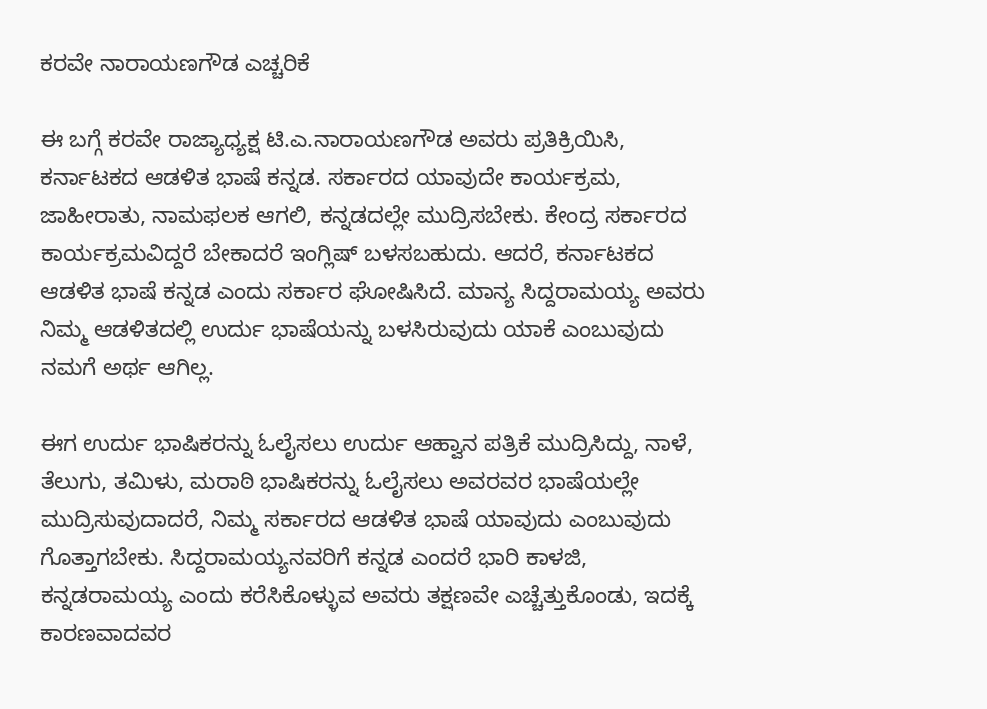ಕರವೇ ನಾರಾಯಣಗೌಡ ಎಚ್ಚರಿಕೆ

ಈ ಬಗ್ಗೆ ಕರವೇ ರಾಜ್ಯಾಧ್ಯಕ್ಷ ಟಿ.ಎ.ನಾರಾಯಣಗೌಡ ಅವರು ಪ್ರತಿಕ್ರಿಯಿಸಿ, ಕರ್ನಾಟಕದ ಆಡಳಿತ ಭಾಷೆ ಕನ್ನಡ. ಸರ್ಕಾರದ ಯಾವುದೇ ಕಾರ್ಯಕ್ರಮ, ಜಾಹೀರಾತು, ನಾಮಫಲಕ ಆಗಲಿ, ಕನ್ನಡದಲ್ಲೇ ಮುದ್ರಿಸಬೇಕು. ಕೇಂದ್ರ ಸರ್ಕಾರದ ಕಾರ್ಯಕ್ರಮವಿದ್ದರೆ ಬೇಕಾದರೆ ಇಂಗ್ಲಿಷ್‌ ಬಳಸಬಹುದು. ಆದರೆ, ಕರ್ನಾಟಕದ ಆಡಳಿತ ಭಾಷೆ ಕನ್ನಡ ಎಂದು ಸರ್ಕಾರ ಘೋಷಿಸಿದೆ. ಮಾನ್ಯ ಸಿದ್ದರಾಮಯ್ಯ ಅವರು ನಿಮ್ಮ ಆಡಳಿತದಲ್ಲಿ ಉರ್ದು ಭಾಷೆಯನ್ನು ಬಳಸಿರುವುದು ಯಾಕೆ ಎಂಬುವುದು ನಮಗೆ ಅರ್ಥ ಆಗಿಲ್ಲ.

ಈಗ ಉರ್ದು ಭಾಷಿಕರನ್ನು ಓಲೈಸಲು ಉರ್ದು ಆಹ್ವಾನ ಪತ್ರಿಕೆ ಮುದ್ರಿಸಿದ್ದು, ನಾಳೆ, ತೆಲುಗು, ತಮಿಳು, ಮರಾಠಿ ಭಾಷಿಕರನ್ನು ಓಲೈಸಲು ಅವರವರ ಭಾಷೆಯಲ್ಲೇ ಮುದ್ರಿಸುವುದಾದರೆ, ನಿಮ್ಮ ಸರ್ಕಾರದ ಆಡಳಿತ ಭಾಷೆ ಯಾವುದು ಎಂಬುವುದು ಗೊತ್ತಾಗಬೇಕು. ಸಿದ್ದರಾಮಯ್ಯನವರಿಗೆ ಕನ್ನಡ ಎಂದರೆ ಭಾರಿ ಕಾಳಜಿ, ಕನ್ನಡರಾಮಯ್ಯ ಎಂದು ಕರೆಸಿಕೊಳ್ಳುವ ಅವರು ತಕ್ಷಣವೇ ಎಚ್ಚೆತ್ತುಕೊಂಡು, ಇದಕ್ಕೆ ಕಾರಣವಾದವರ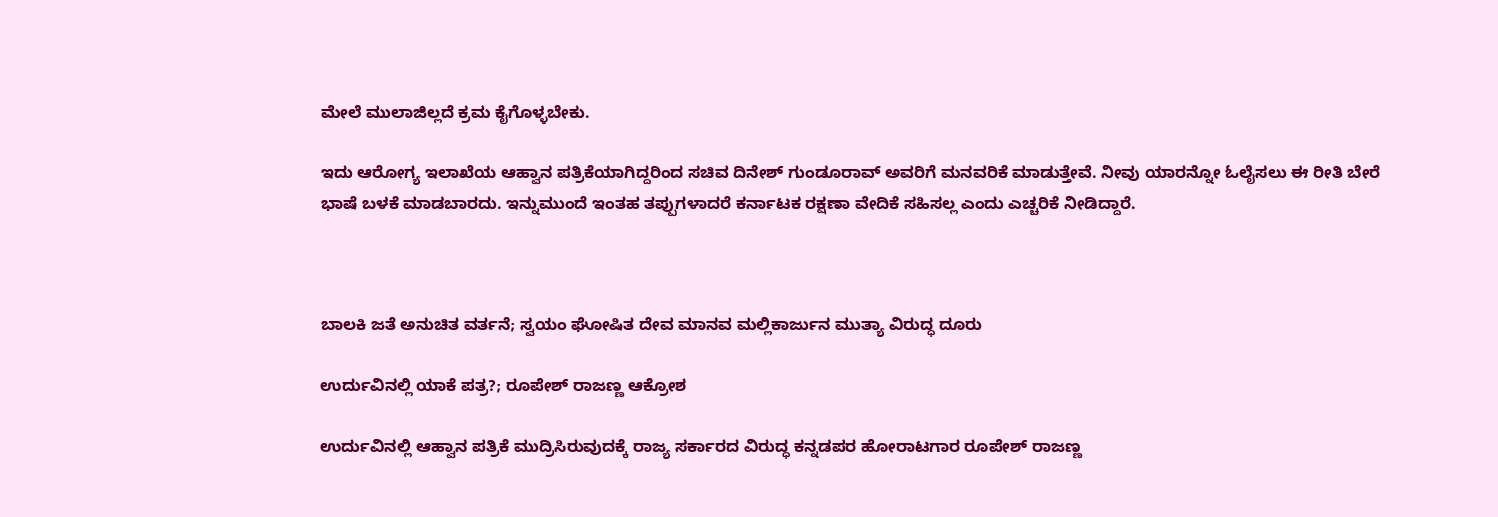ಮೇಲೆ ಮುಲಾಜಿಲ್ಲದೆ ಕ್ರಮ ಕೈಗೊಳ್ಳಬೇಕು.

ಇದು ಆರೋಗ್ಯ ಇಲಾಖೆಯ ಆಹ್ವಾನ ಪತ್ರಿಕೆಯಾಗಿದ್ದರಿಂದ ಸಚಿವ ದಿನೇಶ್‌ ಗುಂಡೂರಾವ್‌ ಅವರಿಗೆ ಮನವರಿಕೆ ಮಾಡುತ್ತೇವೆ. ನೀವು ಯಾರನ್ನೋ ಓಲೈಸಲು ಈ ರೀತಿ ಬೇರೆ ಭಾಷೆ ಬಳಕೆ ಮಾಡಬಾರದು. ಇನ್ನುಮುಂದೆ ಇಂತಹ ತಪ್ಪುಗಳಾದರೆ ಕರ್ನಾಟಕ ರಕ್ಷಣಾ ವೇದಿಕೆ ಸಹಿಸಲ್ಲ ಎಂದು ಎಚ್ಚರಿಕೆ ನೀಡಿದ್ದಾರೆ.



ಬಾಲಕಿ ಜತೆ ಅನುಚಿತ ವರ್ತನೆ; ಸ್ವಯಂ ಘೋಷಿತ ದೇವ ಮಾನವ ಮಲ್ಲಿಕಾರ್ಜುನ ಮುತ್ಯಾ ವಿರುದ್ಧ ದೂರು

ಉರ್ದುವಿನಲ್ಲಿ ಯಾಕೆ ಪತ್ರ?; ರೂಪೇಶ್‌ ರಾಜಣ್ಣ ಆಕ್ರೋಶ

ಉರ್ದುವಿನಲ್ಲಿ ಆಹ್ವಾನ ಪತ್ರಿಕೆ ಮುದ್ರಿಸಿರುವುದಕ್ಕೆ ರಾಜ್ಯ ಸರ್ಕಾರದ ವಿರುದ್ಧ ಕನ್ನಡಪರ ಹೋರಾಟಗಾರ ರೂಪೇಶ್‌ ರಾಜಣ್ಣ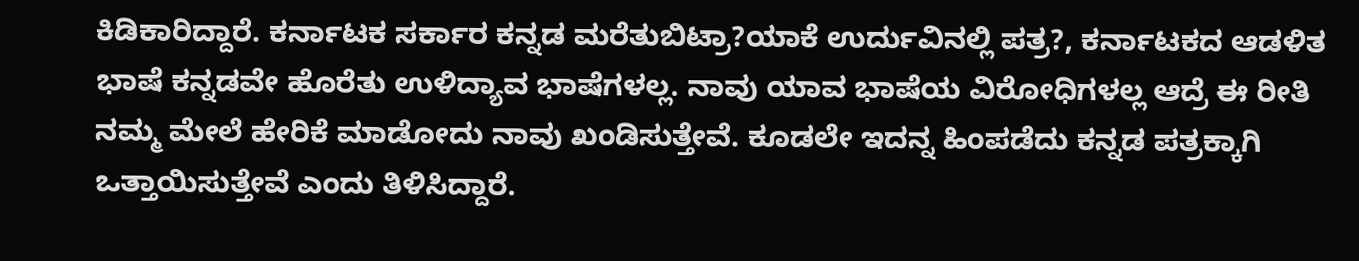ಕಿಡಿಕಾರಿದ್ದಾರೆ. ಕರ್ನಾಟಕ ಸರ್ಕಾರ ಕನ್ನಡ ಮರೆತುಬಿಟ್ರಾ?ಯಾಕೆ ಉರ್ದುವಿನಲ್ಲಿ ಪತ್ರ?, ಕರ್ನಾಟಕದ ಆಡಳಿತ ಭಾಷೆ ಕನ್ನಡವೇ ಹೊರೆತು ಉಳಿದ್ಯಾವ ಭಾಷೆಗಳಲ್ಲ. ನಾವು ಯಾವ ಭಾಷೆಯ ವಿರೋಧಿಗಳಲ್ಲ ಆದ್ರೆ ಈ ರೀತಿ ನಮ್ಮ ಮೇಲೆ ಹೇರಿಕೆ ಮಾಡೋದು ನಾವು ಖಂಡಿಸುತ್ತೇವೆ. ಕೂಡಲೇ ಇದನ್ನ ಹಿಂಪಡೆದು ಕನ್ನಡ ಪತ್ರಕ್ಕಾಗಿ ಒತ್ತಾಯಿಸುತ್ತೇವೆ ಎಂದು ತಿಳಿಸಿದ್ದಾರೆ.